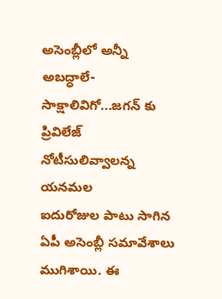అసెంబ్లీలో అన్నీ అబద్ధాలే-సాక్షాలివిగో...జగన్ కు ప్రివిలేజ్ నోటీసులివ్వాలన్న యనమల
ఐదురోజుల పాటు సాగిన ఏపీ అసెంబ్లీ సమావేశాలు ముగిశాయి. ఈ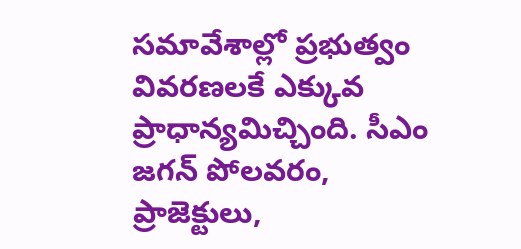సమావేశాల్లో ప్రభుత్వం వివరణలకే ఎక్కువ ప్రాధాన్యమిచ్చింది. సీఎం జగన్ పోలవరం, ప్రాజెక్టులు,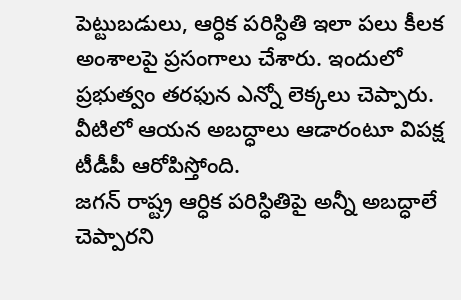పెట్టుబడులు, ఆర్ధిక పరిస్ధితి ఇలా పలు కీలక అంశాలపై ప్రసంగాలు చేశారు. ఇందులో ప్రభుత్వం తరఫున ఎన్నో లెక్కలు చెప్పారు. వీటిలో ఆయన అబద్ధాలు ఆడారంటూ విపక్ష టీడీపీ ఆరోపిస్తోంది.
జగన్ రాష్ట్ర ఆర్ధిక పరిస్ధితిపై అన్నీ అబద్ధాలే చెప్పారని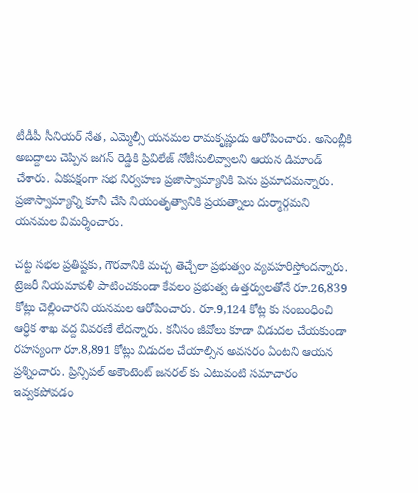టీడీపీ సీనియర్ నేత, ఎమ్మెల్సీ యనమల రామకృష్ణుడు ఆరోపించారు. అసెంబ్లీకి అబద్దాలు చెప్పిన జగన్ రెడ్డికి ప్రివిలేజ్ నోటీసులివ్వాలని ఆయన డిమాండ్ చేశారు. ఏకపక్షంగా సభ నిర్వహణ ప్రజాస్వామ్యానికి పెను ప్రమాదమన్నారు. ప్రజాస్వామ్యాన్ని కూనీ చేసి నియంతృత్వానికి ప్రయత్నాలు దుర్మార్గమని యనమల విమర్శించారు.

చట్ట సభల ప్రతిష్టకు, గౌరవానికి మచ్చ తెచ్చేలా ప్రభుత్వం వ్యవహరిస్తోందన్నారు. ట్రెజరీ నియమావళీ పాటించకుండా కేవలం ప్రభుత్వ ఉత్తర్వులతోనే రూ.26,839 కోట్లు చెల్లించారని యనమల ఆరోపించారు. రూ.9,124 కోట్ల కు సంబంధించి ఆర్ధిక శాఖ వద్ద వివరణే లేదన్నారు. కనీసం జీవోలు కూడా విడుదల చేయకుండా రహస్యంగా రూ.8,891 కోట్లు విడుదల చేయాల్సిన అవసరం ఏంటని ఆయన ప్రశ్నించారు. ప్రిన్సిపల్ అకౌంటెంట్ జనరల్ కు ఎటువంటి సమాచారం ఇవ్వకపోవడం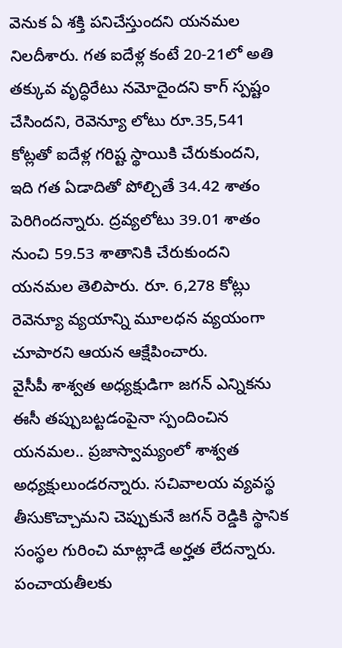వెనుక ఏ శక్తి పనిచేస్తుందని యనమల నిలదీశారు. గత ఐదేళ్ల కంటే 20-21లో అతి తక్కువ వృద్ధిరేటు నమోదైందని కాగ్ స్పష్టం చేసిందని, రెవెన్యూ లోటు రూ.35,541 కోట్లతో ఐదేళ్ల గరిష్ట స్థాయికి చేరుకుందని, ఇది గత ఏడాదితో పోల్చితే 34.42 శాతం పెరిగిందన్నారు. ద్రవ్యలోటు 39.01 శాతం నుంచి 59.53 శాతానికి చేరుకుందని యనమల తెలిపారు. రూ. 6,278 కోట్లు రెవెన్యూ వ్యయాన్ని మూలధన వ్యయంగా చూపారని ఆయన ఆక్షేపించారు.
వైసీపీ శాశ్వత అధ్యక్షుడిగా జగన్ ఎన్నికను ఈసీ తప్పుబట్టడంపైనా స్పందించిన యనమల.. ప్రజాస్వామ్యంలో శాశ్వత అధ్యక్షులుండరన్నారు. సచివాలయ వ్యవస్థ తీసుకొచ్చామని చెప్పుకునే జగన్ రెడ్డికి స్థానిక సంస్థల గురించి మాట్లాడే అర్హత లేదన్నారు. పంచాయతీలకు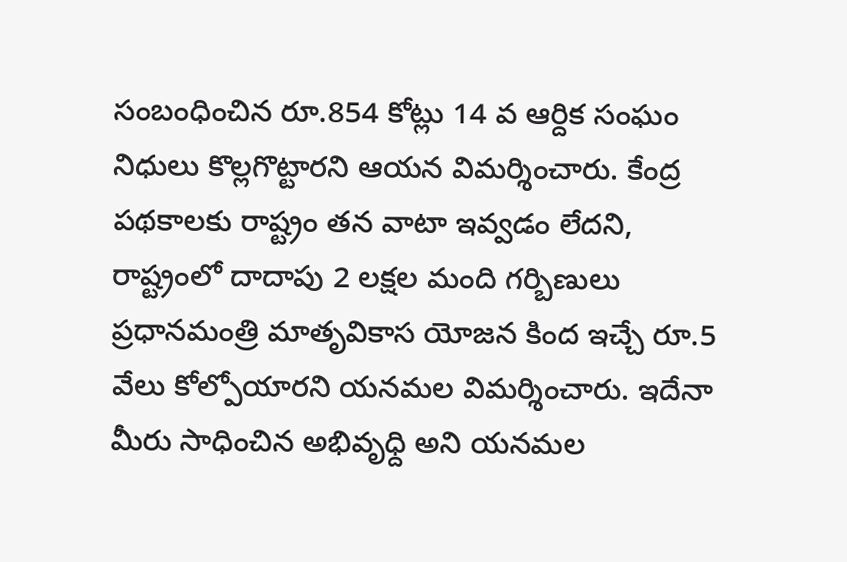సంబంధించిన రూ.854 కోట్లు 14 వ ఆర్దిక సంఘం నిధులు కొల్లగొట్టారని ఆయన విమర్శించారు. కేంద్ర పథకాలకు రాష్ట్రం తన వాటా ఇవ్వడం లేదని, రాష్ట్రంలో దాదాపు 2 లక్షల మంది గర్బిణులు ప్రధానమంత్రి మాతృవికాస యోజన కింద ఇచ్చే రూ.5 వేలు కోల్పోయారని యనమల విమర్శించారు. ఇదేనా మీరు సాధించిన అభివృధ్ది అని యనమల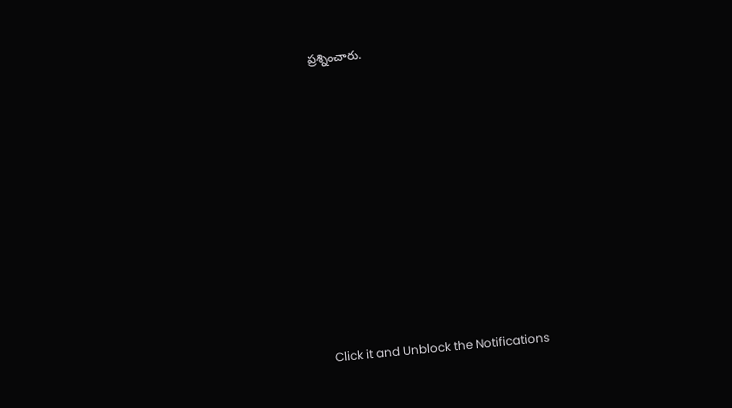ప్రశ్నించారు.












Click it and Unblock the Notifications